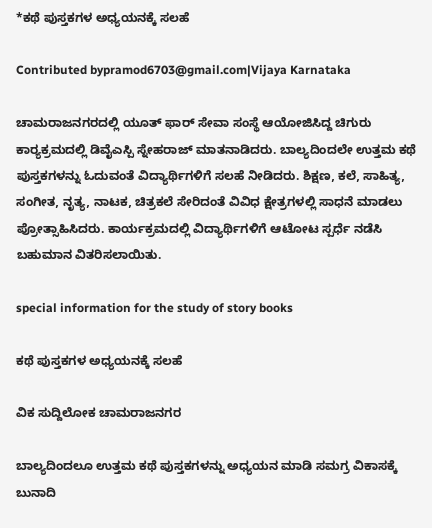*ಕಥೆ ಪುಸ್ತಕಗಳ ಅಧ್ಯಯನಕ್ಕೆ ಸಲಹೆ

Contributed bypramod6703@gmail.com|Vijaya Karnataka

ಚಾಮರಾಜನಗರದಲ್ಲಿ ಯೂತ್‌ ಫಾರ್‌ ಸೇವಾ ಸಂಸ್ಥೆ ಆಯೋಜಿಸಿದ್ದ ಚಿಗುರು ಕಾರ‍್ಯಕ್ರಮದಲ್ಲಿ ಡಿವೈಎಸ್ಪಿ ಸ್ನೇಹರಾಜ್‌ ಮಾತನಾಡಿದರು. ಬಾಲ್ಯದಿಂದಲೇ ಉತ್ತಮ ಕಥೆ ಪುಸ್ತಕಗಳನ್ನು ಓದುವಂತೆ ವಿದ್ಯಾರ್ಥಿಗಳಿಗೆ ಸಲಹೆ ನೀಡಿದರು. ಶಿಕ್ಷಣ, ಕಲೆ, ಸಾಹಿತ್ಯ, ಸಂಗೀತ, ನೃತ್ಯ, ನಾಟಕ, ಚಿತ್ರಕಲೆ ಸೇರಿದಂತೆ ವಿವಿಧ ಕ್ಷೇತ್ರಗಳಲ್ಲಿ ಸಾಧನೆ ಮಾಡಲು ಪ್ರೋತ್ಸಾಹಿಸಿದರು. ಕಾರ್ಯಕ್ರಮದಲ್ಲಿ ವಿದ್ಯಾರ್ಥಿಗಳಿಗೆ ಆಟೋಟ ಸ್ಪರ್ಧೆ ನಡೆಸಿ ಬಹುಮಾನ ವಿತರಿಸಲಾಯಿತು.

special information for the study of story books

ಕಥೆ ಪುಸ್ತಕಗಳ ಅಧ್ಯಯನಕ್ಕೆ ಸಲಹೆ

ವಿಕ ಸುದ್ದಿಲೋಕ ಚಾಮರಾಜನಗರ

ಬಾಲ್ಯದಿಂದಲೂ ಉತ್ತಮ ಕಥೆ ಪುಸ್ತಕಗಳನ್ನು ಅಧ್ಯಯನ ಮಾಡಿ ಸಮಗ್ರ ವಿಕಾಸಕ್ಕೆ ಬುನಾದಿ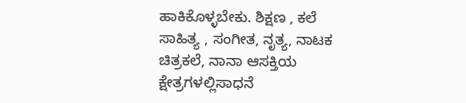ಹಾಕಿಕೊಳ್ಳಬೇಕು. ಶಿಕ್ಷಣ , ಕಲೆ ಸಾಹಿತ್ಯ , ಸಂಗೀತ, ನೃತ್ಯ, ನಾಟಕ ಚಿತ್ರಕಲೆ, ನಾನಾ ಆಸಕ್ತಿಯ ಕ್ಷೇತ್ರಗಳಲ್ಲಿಸಾಧನೆ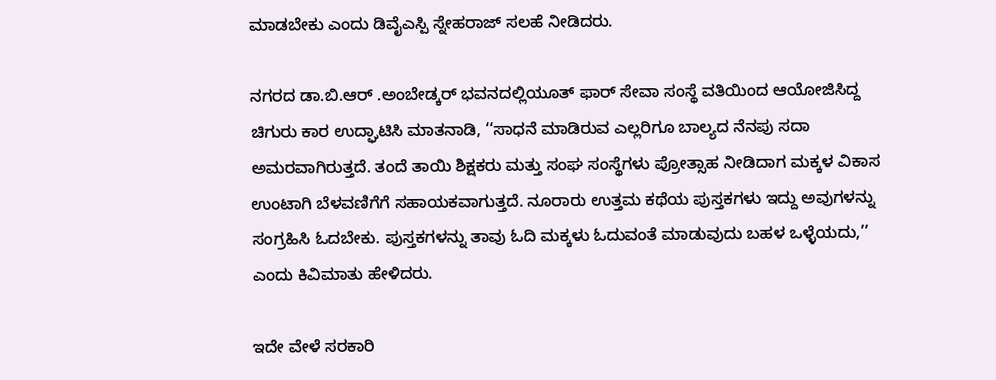ಮಾಡಬೇಕು ಎಂದು ಡಿವೈಎಸ್ಪಿ ಸ್ನೇಹರಾಜ್ ಸಲಹೆ ನೀಡಿದರು.

ನಗರದ ಡಾ.ಬಿ.ಆರ್ .ಅಂಬೇಡ್ಕರ್ ಭವನದಲ್ಲಿಯೂತ್ ಫಾರ್ ಸೇವಾ ಸಂಸ್ಥೆ ವತಿಯಿಂದ ಆಯೋಜಿಸಿದ್ದ ಚಿಗುರು ಕಾರ ಉದ್ಘಾಟಿಸಿ ಮಾತನಾಡಿ, ‘‘ಸಾಧನೆ ಮಾಡಿರುವ ಎಲ್ಲರಿಗೂ ಬಾಲ್ಯದ ನೆನಪು ಸದಾ ಅಮರವಾಗಿರುತ್ತದೆ. ತಂದೆ ತಾಯಿ ಶಿಕ್ಷಕರು ಮತ್ತು ಸಂಘ ಸಂಸ್ಥೆಗಳು ಪ್ರೋತ್ಸಾಹ ನೀಡಿದಾಗ ಮಕ್ಕಳ ವಿಕಾಸ ಉಂಟಾಗಿ ಬೆಳವಣಿಗೆಗೆ ಸಹಾಯಕವಾಗುತ್ತದೆ. ನೂರಾರು ಉತ್ತಮ ಕಥೆಯ ಪುಸ್ತಕಗಳು ಇದ್ದು ಅವುಗಳನ್ನು ಸಂಗ್ರಹಿಸಿ ಓದಬೇಕು. ಪುಸ್ತಕಗಳನ್ನು ತಾವು ಓದಿ ಮಕ್ಕಳು ಓದುವಂತೆ ಮಾಡುವುದು ಬಹಳ ಒಳ್ಳೆಯದು,’’ ಎಂದು ಕಿವಿಮಾತು ಹೇಳಿದರು.

ಇದೇ ವೇಳೆ ಸರಕಾರಿ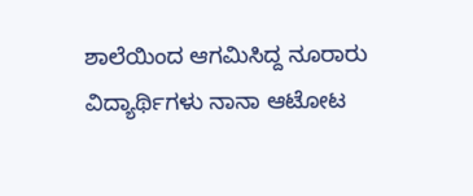ಶಾಲೆಯಿಂದ ಆಗಮಿಸಿದ್ದ ನೂರಾರು ವಿದ್ಯಾರ್ಥಿಗಳು ನಾನಾ ಆಟೋಟ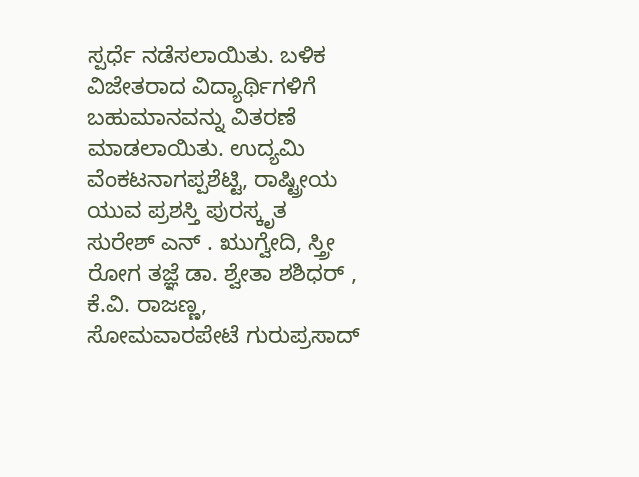ಸ್ಪರ್ಧೆ ನಡೆಸಲಾಯಿತು. ಬಳಿಕ ವಿಜೇತರಾದ ವಿದ್ಯಾರ್ಥಿಗಳಿಗೆ ಬಹುಮಾನವನ್ನು ವಿತರಣೆ ಮಾಡಲಾಯಿತು. ಉದ್ಯಮಿ ವೆಂಕಟನಾಗಪ್ಪಶೆಟ್ಟಿ, ರಾಷ್ಟ್ರೀಯ ಯುವ ಪ್ರಶಸ್ತಿ ಪುರಸ್ಕೃತ ಸುರೇಶ್ ಎನ್ . ಋುಗ್ವೇದಿ, ಸ್ತ್ರೀ ರೋಗ ತಜ್ಞೆ ಡಾ. ಶ್ವೇತಾ ಶಶಿಧರ್ , ಕೆ.ವಿ. ರಾಜಣ್ಣ, ಸೋಮವಾರಪೇಟೆ ಗುರುಪ್ರಸಾದ್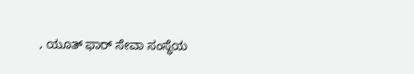, ಯೂತ್ ಫಾರ್ ಸೇವಾ ಸಂಸ್ಥೆಯ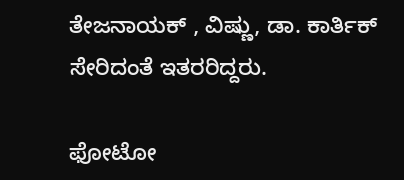ತೇಜನಾಯಕ್ , ವಿಷ್ಣು, ಡಾ. ಕಾರ್ತಿಕ್ ಸೇರಿದಂತೆ ಇತರರಿದ್ದರು.

ಫೋಟೋ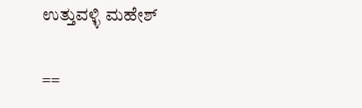ಉತ್ತುವಳ್ಳಿ ಮಹೇಶ್

==